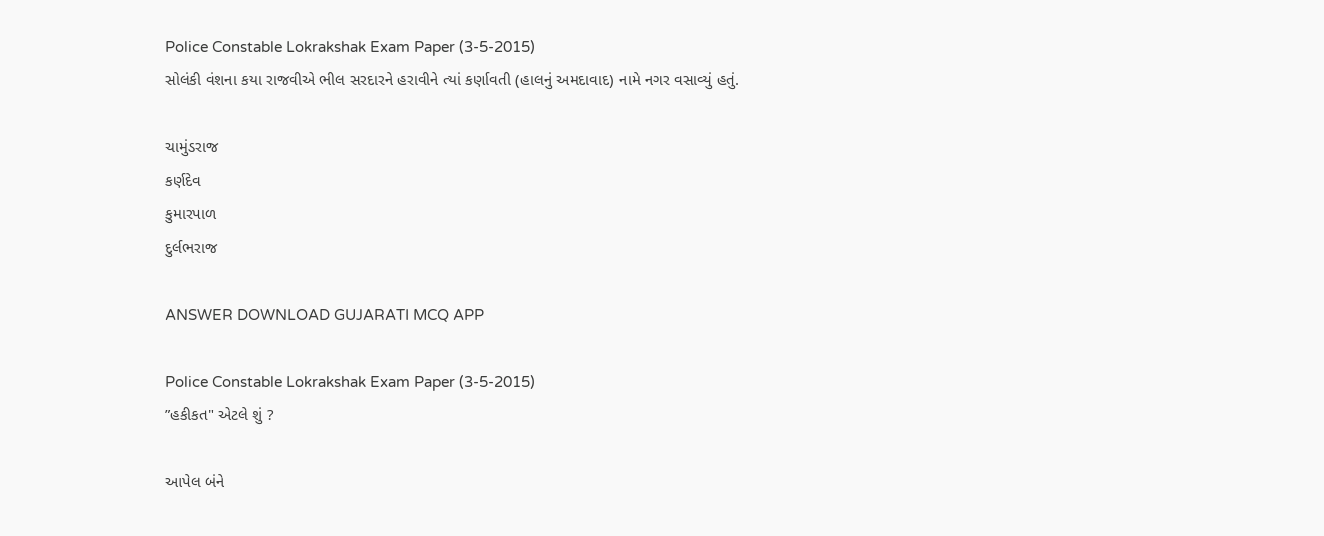Police Constable Lokrakshak Exam Paper (3-5-2015)
સોલંકી વંશના કયા રાજવીએ ભીલ સરદારને હરાવીને ત્યાં કર્ણાવતી (હાલનું અમદાવાદ) નામે નગર વસાવ્યું હતું.

ચામુંડરાજ
કર્ણદેવ
કુમારપાળ
દુર્લભરાજ

ANSWER DOWNLOAD GUJARATI MCQ APP

Police Constable Lokrakshak Exam Paper (3-5-2015)
”હકીકત" એટલે શું ?

આપેલ બંને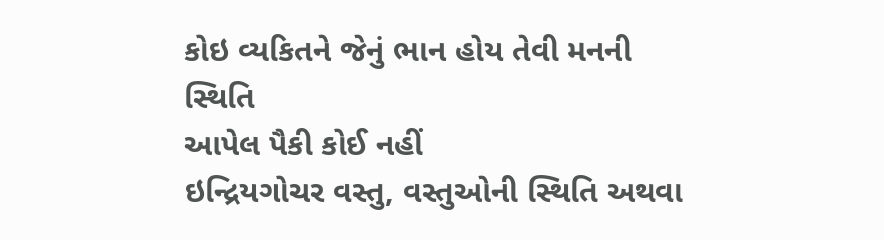કોઇ વ્યકિતને જેનું ભાન હોય તેવી મનની સ્થિતિ
આપેલ પૈકી કોઈ નહીં
ઇન્દ્રિયગોચર વસ્તુ, વસ્તુઓની સ્થિતિ અથવા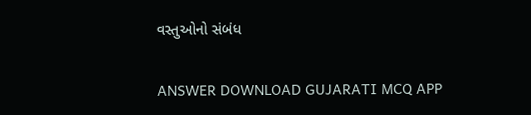વસ્તુઓનો સંબંધ

ANSWER DOWNLOAD GUJARATI MCQ APP